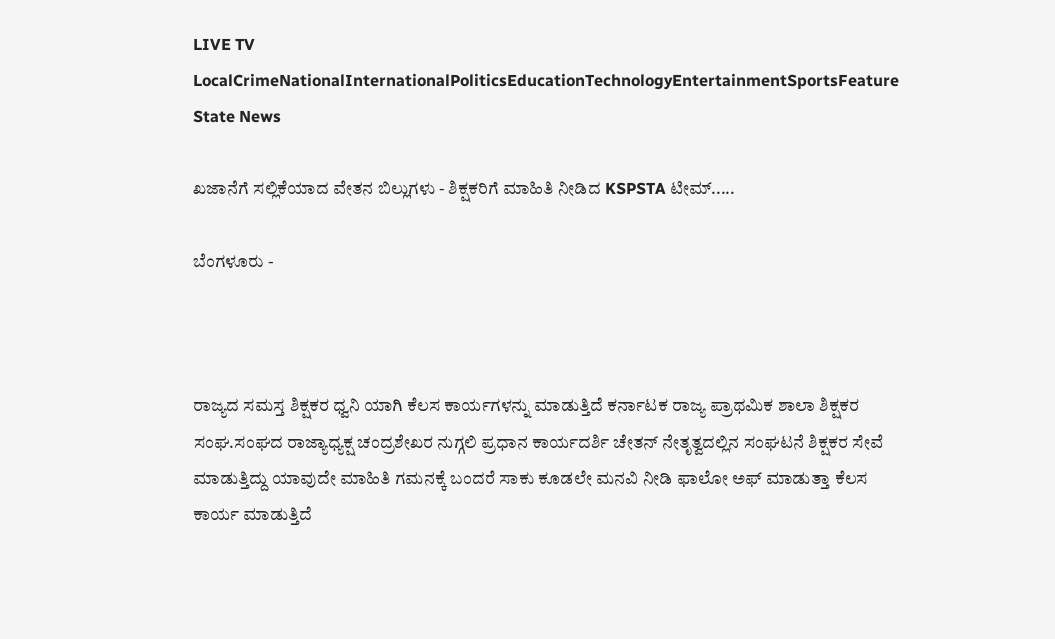LIVE TV LocalCrimeNationalInternationalPoliticsEducationTechnologyEntertainmentSportsFeature
State News

ಖಜಾನೆಗೆ ಸಲ್ಲಿಕೆಯಾದ ವೇತನ ಬಿಲ್ಲುಗಳು - ಶಿಕ್ಷಕರಿಗೆ ಮಾಹಿತಿ ನೀಡಿದ KSPSTA ಟೀಮ್.....

ಬೆಂಗಳೂರು -



ರಾಜ್ಯದ ಸಮಸ್ತ ಶಿಕ್ಷಕರ ಧ್ವನಿ ಯಾಗಿ ಕೆಲಸ ಕಾರ್ಯಗಳನ್ನು ಮಾಡುತ್ತಿದೆ ಕರ್ನಾಟಕ ರಾಜ್ಯ ಪ್ರಾಥಮಿಕ ಶಾಲಾ ಶಿಕ್ಷಕರ ಸಂಘ.ಸಂಘದ ರಾಜ್ಯಾಧ್ಯಕ್ಷ ಚಂದ್ರಶೇಖರ ನುಗ್ಗಲಿ ಪ್ರಧಾನ ಕಾರ್ಯದರ್ಶಿ ಚೇತನ್ ನೇತೃತ್ವದಲ್ಲಿನ‌ ಸಂಘಟನೆ ಶಿಕ್ಷಕರ ಸೇವೆ ಮಾಡುತ್ತಿದ್ದು ಯಾವುದೇ ಮಾಹಿತಿ ಗಮನಕ್ಕೆ ಬಂದರೆ ಸಾಕು ಕೂಡಲೇ ಮನವಿ ನೀಡಿ ಫಾಲೋ ಅಫ್ ಮಾಡುತ್ತಾ ಕೆಲಸ ಕಾರ್ಯ ಮಾಡುತ್ತಿದೆ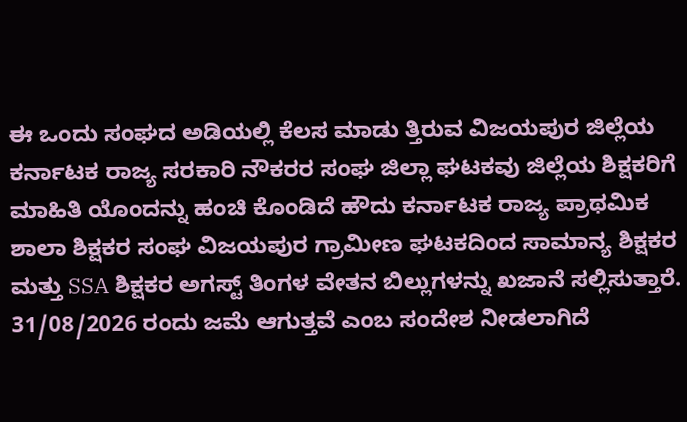ಈ ಒಂದು ಸಂಘದ ಅಡಿಯಲ್ಲಿ ಕೆಲಸ ಮಾಡು ತ್ತಿರುವ ವಿಜಯಪುರ ಜಿಲ್ಲೆಯ ಕರ್ನಾಟಕ ರಾಜ್ಯ ಸರಕಾರಿ ನೌಕರರ ಸಂಘ ಜಿಲ್ಲಾ ಘಟಕವು ಜಿಲ್ಲೆಯ ಶಿಕ್ಷಕರಿಗೆ ಮಾಹಿತಿ ಯೊಂದನ್ನು ಹಂಚಿ ಕೊಂಡಿದೆ ಹೌದು ಕರ್ನಾಟಕ ರಾಜ್ಯ ಪ್ರಾಥಮಿಕ ಶಾಲಾ ಶಿಕ್ಷಕರ ಸಂಘ ವಿಜಯಪುರ ಗ್ರಾಮೀಣ ಘಟಕದಿಂದ ಸಾಮಾನ್ಯ ಶಿಕ್ಷಕರ ಮತ್ತು SSA ಶಿಕ್ಷಕರ ಅಗಸ್ಟ್ ತಿಂಗಳ ವೇತನ ಬಿಲ್ಲುಗಳನ್ನು ಖಜಾನೆ ಸಲ್ಲಿಸುತ್ತಾರೆ. 31/08/2026 ರಂದು ಜಮೆ ಆಗುತ್ತವೆ ಎಂಬ ಸಂದೇಶ ನೀಡಲಾಗಿದೆ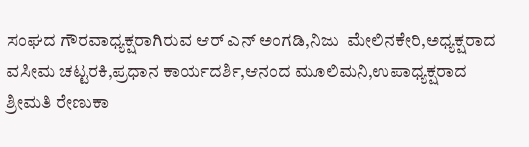ಸಂಘದ ಗೌರವಾಧ್ಯಕ್ಷರಾಗಿರುವ ಆರ್ ಎನ್ ಅಂಗಡಿ,ನಿಜು  ಮೇಲಿನಕೇರಿ,ಅಧ್ಯಕ್ಷರಾದ ವಸೀಮ ಚಟ್ಟರಕಿ,ಪ್ರಧಾನ ಕಾರ್ಯದರ್ಶಿ,ಆನಂದ ಮೂಲಿಮನಿ,ಉಪಾಧ್ಯಕ್ಷರಾದ ಶ್ರೀಮತಿ ರೇಣುಕಾ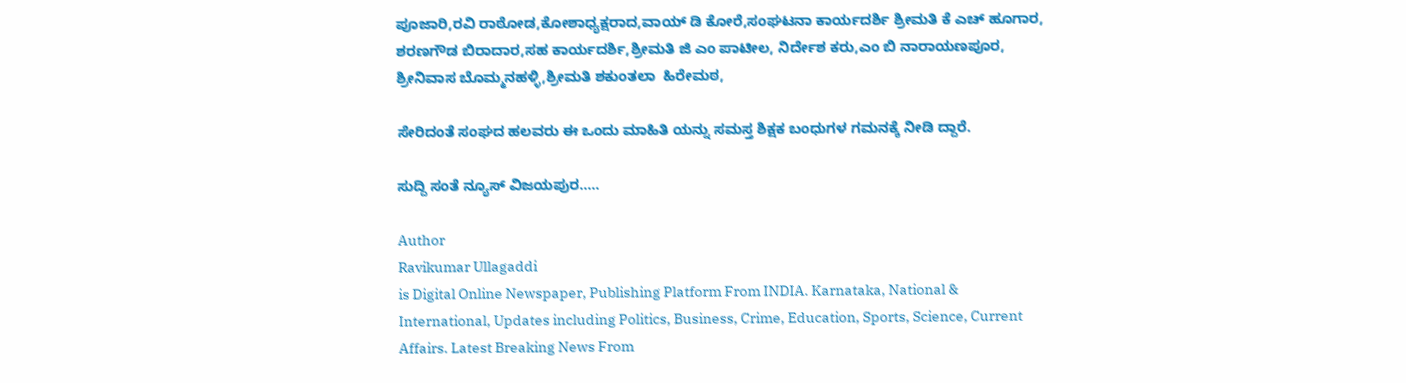ಪೂಜಾರಿ,ರವಿ ರಾಠೋಡ,ಕೋಶಾಧ್ಯಕ್ಷರಾದ,ವಾಯ್ ಡಿ ಕೋರೆ,ಸಂಘಟನಾ ಕಾರ್ಯದರ್ಶಿ ಶ್ರೀಮತಿ ಕೆ ಎಚ್ ಹೂಗಾರ, ಶರಣಗೌಡ ಬಿರಾದಾರ,ಸಹ ಕಾರ್ಯದರ್ಶಿ,ಶ್ರೀಮತಿ ಜಿ ಎಂ‌ ಪಾಟೀಲ, ನಿರ್ದೇಶ ಕರು,ಎಂ ಬಿ ನಾರಾಯಣಪೂರ, ಶ್ರೀನಿವಾಸ ಬೊಮ್ಮನಹಳ್ಳಿ,ಶ್ರೀಮತಿ ಶಕುಂತಲಾ  ಹಿರೇಮಠ,

ಸೇರಿದಂತೆ ಸಂಘದ ಹಲವರು ಈ ಒಂದು ಮಾಹಿತಿ ಯನ್ನು ಸಮಸ್ತ ಶಿಕ್ಷಕ ಬಂಧುಗಳ ಗಮನಕ್ಕೆ ನೀಡಿ ದ್ದಾರೆ.

ಸುದ್ದಿ ಸಂತೆ ನ್ಯೂಸ್ ವಿಜಯಪುರ.....

Author
Ravikumar Ullagaddi
is Digital Online Newspaper, Publishing Platform From INDIA. Karnataka, National & International, Updates including Politics, Business, Crime, Education, Sports, Science, Current Affairs. Latest Breaking News From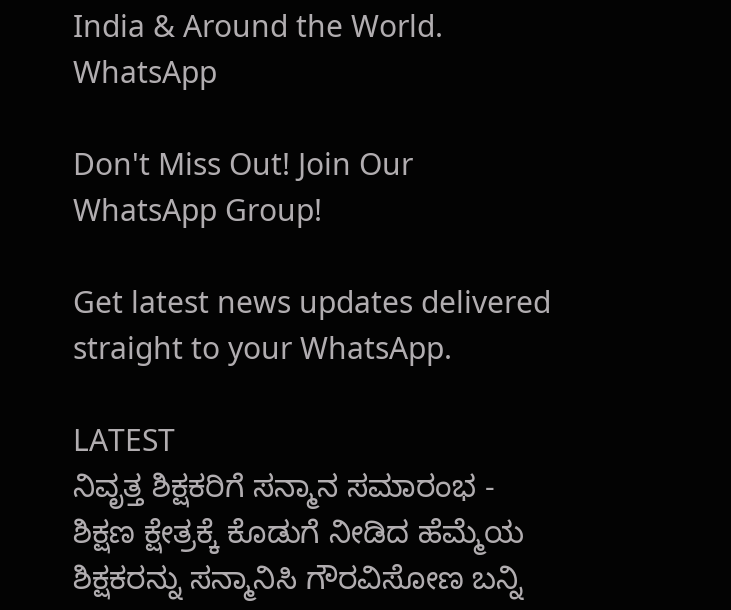India & Around the World.
WhatsApp

Don't Miss Out! Join Our WhatsApp Group!

Get latest news updates delivered straight to your WhatsApp.

LATEST
ನಿವೃತ್ತ ಶಿಕ್ಷಕರಿಗೆ ಸನ್ಮಾನ ಸಮಾರಂಭ - ಶಿಕ್ಷಣ ಕ್ಷೇತ್ರಕ್ಕೆ ಕೊಡುಗೆ ನೀಡಿದ ಹೆಮ್ಮೆಯ ಶಿಕ್ಷಕರನ್ನು ಸನ್ಮಾನಿಸಿ ಗೌರವಿಸೋಣ ಬನ್ನಿ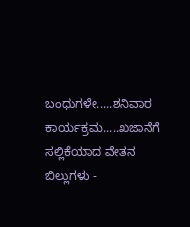ಬಂಧುಗಳೇ.....ಶನಿವಾರ ಕಾರ್ಯಕ್ರಮ.....ಖಜಾನೆಗೆ ಸಲ್ಲಿಕೆಯಾದ ವೇತನ ಬಿಲ್ಲುಗಳು -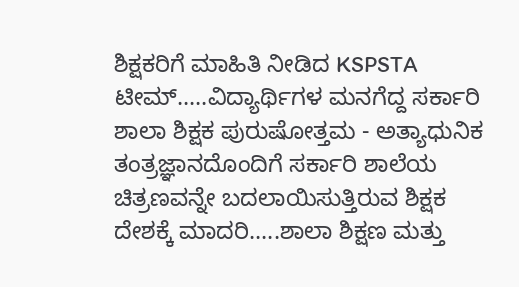ಶಿಕ್ಷಕರಿಗೆ ಮಾಹಿತಿ ನೀಡಿದ KSPSTA ಟೀಮ್.....ವಿದ್ಯಾರ್ಥಿಗಳ ಮನಗೆದ್ದ ಸರ್ಕಾರಿ ಶಾಲಾ ಶಿಕ್ಷಕ ಪುರುಷೋತ್ತಮ - ಅತ್ಯಾಧುನಿಕ ತಂತ್ರಜ್ಞಾನದೊಂದಿಗೆ ಸರ್ಕಾರಿ ಶಾಲೆಯ ಚಿತ್ರಣವನ್ನೇ ಬದಲಾಯಿಸುತ್ತಿರುವ ಶಿಕ್ಷಕ ದೇಶಕ್ಕೆ ಮಾದರಿ.....ಶಾಲಾ ಶಿಕ್ಷಣ ಮತ್ತು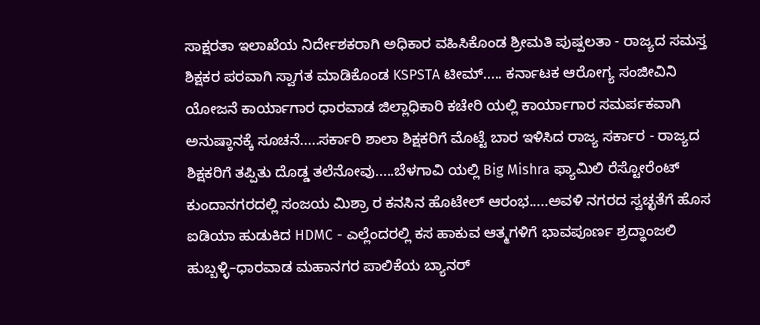ಸಾಕ್ಷರತಾ ಇಲಾಖೆಯ ನಿರ್ದೇಶಕರಾಗಿ ಅಧಿಕಾರ ವಹಿಸಿಕೊಂಡ ಶ್ರೀಮತಿ ಪುಷ್ಪಲತಾ - ರಾಜ್ಯದ ಸಮಸ್ತ ಶಿಕ್ಷಕರ ಪರವಾಗಿ ಸ್ವಾಗತ ಮಾಡಿಕೊಂಡ KSPSTA ಟೀಮ್..... ಕರ್ನಾಟಕ ಆರೋಗ್ಯ ಸಂಜೀವಿನಿ ಯೋಜನೆ ಕಾರ್ಯಾಗಾರ ಧಾರವಾಡ ಜಿಲ್ಲಾಧಿಕಾರಿ ಕಚೇರಿ ಯಲ್ಲಿ ಕಾರ್ಯಾಗಾರ ಸಮರ್ಪಕವಾಗಿ ಅನುಷ್ಠಾನಕ್ಕೆ ಸೂಚನೆ.....ಸರ್ಕಾರಿ ಶಾಲಾ ಶಿಕ್ಷಕರಿಗೆ ಮೊಟ್ಟೆ ಬಾರ ಇಳಿಸಿದ ರಾಜ್ಯ ಸರ್ಕಾರ ‌- ರಾಜ್ಯದ ಶಿಕ್ಷಕರಿಗೆ ತಪ್ಪಿತು ದೊಡ್ಡ ತಲೆನೋವು.....ಬೆಳಗಾವಿ ಯಲ್ಲಿ Big Mishra ಫ್ಯಾಮಿಲಿ ರೆಸ್ಟೋರೆಂಟ್ ಕುಂದಾನಗರದಲ್ಲಿ ಸಂಜಯ ಮಿಶ್ರಾ ರ ಕನಸಿನ ಹೊಟೇಲ್ ಆರಂಭ.....ಅವಳಿ ನಗರದ ಸ್ವಚ್ಛತೆಗೆ ಹೊಸ ಐಡಿಯಾ ಹುಡುಕಿದ HDMC - ಎಲ್ಲೆಂದರಲ್ಲಿ ಕಸ ಹಾಕುವ ಆತ್ಮಗಳಿಗೆ ಭಾವಪೂರ್ಣ ಶ್ರದ್ಧಾಂಜಲಿ ಹುಬ್ಬಳ್ಳಿ–ಧಾರವಾಡ ಮಹಾನಗರ ಪಾಲಿಕೆಯ ಬ್ಯಾನರ್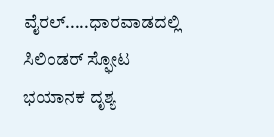ವೈರಲ್.....ಧಾರವಾಡದಲ್ಲಿ ಸಿಲಿಂಡರ್ ಸ್ಫೋಟ ಭಯಾನಕ ದೃಶ್ಯ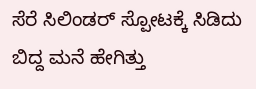ಸೆರೆ ಸಿಲಿಂಡರ್ ಸ್ಪೋಟಕ್ಕೆ ಸಿಡಿದು ಬಿದ್ದ ಮನೆ ಹೇಗಿತ್ತು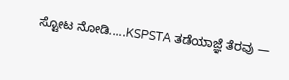ಸ್ಟೋಟ ನೋಡಿ.....KSPSTA ತಡೆಯಾಜ್ಞೆ ತೆರವು —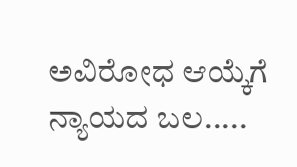ಅವಿರೋಧ ಆಯ್ಕೆಗೆ ನ್ಯಾಯದ ಬಲ.....